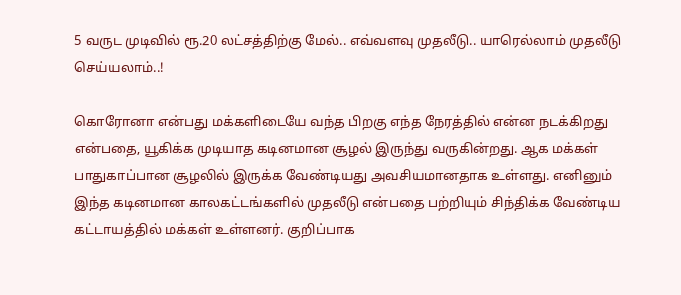5 வருட முடிவில் ரூ.20 லட்சத்திற்கு மேல்.. எவ்வளவு முதலீடு.. யாரெல்லாம் முதலீடு செய்யலாம்..!

கொரோனா என்பது மக்களிடையே வந்த பிறகு எந்த நேரத்தில் என்ன நடக்கிறது என்பதை, யூகிக்க முடியாத கடினமான சூழல் இருந்து வருகின்றது. ஆக மக்கள் பாதுகாப்பான சூழலில் இருக்க வேண்டியது அவசியமானதாக உள்ளது. எனினும் இந்த கடினமான காலகட்டங்களில் முதலீடு என்பதை பற்றியும் சிந்திக்க வேண்டிய கட்டாயத்தில் மக்கள் உள்ளனர். குறிப்பாக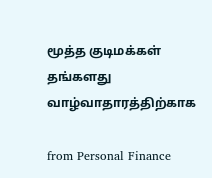மூத்த குடிமக்கள் தங்களது வாழ்வாதாரத்திற்காக

from Personal Finance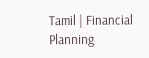Tamil | Financial Planning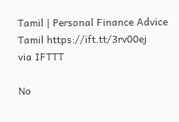Tamil | Personal Finance Advice Tamil https://ift.tt/3rv00ej
via IFTTT

No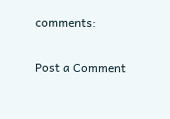comments:

Post a Comment